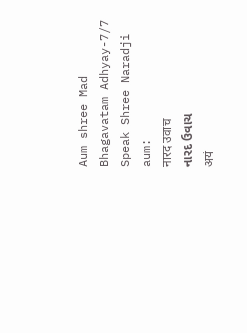Aum shree Mad Bhagavatam Adhyay-7/7 Speak Shree Naradji aum:
नारद उवाच
નારદ ઉવાચ
अयं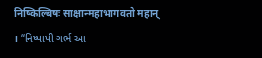निष्किल्बिषः साक्षान्महाभागवतो महान् । “નિષ્પાપી ગર્ભ આ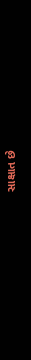સાક્ષાત છે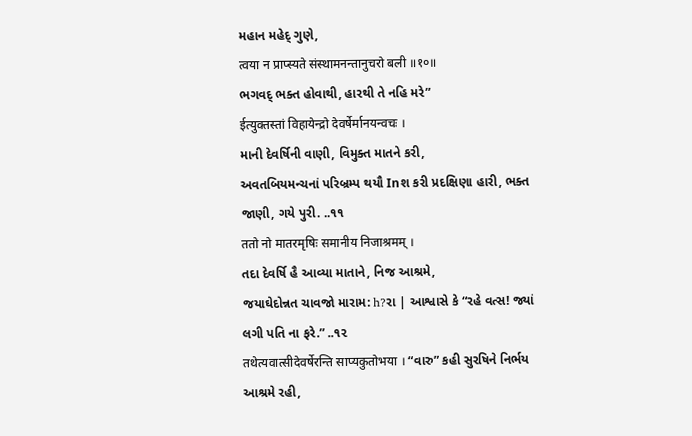મહાન મહેદ્ ગુણે,
त्वया न प्राप्स्यते संस्थामनन्तानुचरो बली ॥१०॥
ભગવદ્ ભક્ત હોવાથી, હારથી તે નહિ મરે”
ईत्युक्तस्तां विहायेन्द्रो देवर्षेर्मानयन्वचः ।
માની દેવર્ષિની વાણી, વિમુક્ત માતને કરી,
અવતબિયમન્ચનાં પરિબ્રમ્પ થયૌ Inશ કરી પ્રદક્ષિણા હારી, ભક્ત જાણી, ગયે પુરી. ..૧૧
ततो नो मातरमृषिः समानीय निजाश्रमम् ।
તદા દેવર્ષિ હૈ આવ્યા માતાને, નિજ આશ્રમે,
જયાઘેદોન્નત ચાવજો મારામ: h?રા | આશ્વાસે કે “રહે વત્સ! જ્યાં લગી પતિ ના ફરે.” ..૧૨
तथेत्यवात्सीदेवर्षेरन्ति साप्यकुतोभया । “વારુ” કહી સુરષિને નિર્ભય આશ્રમે રહી,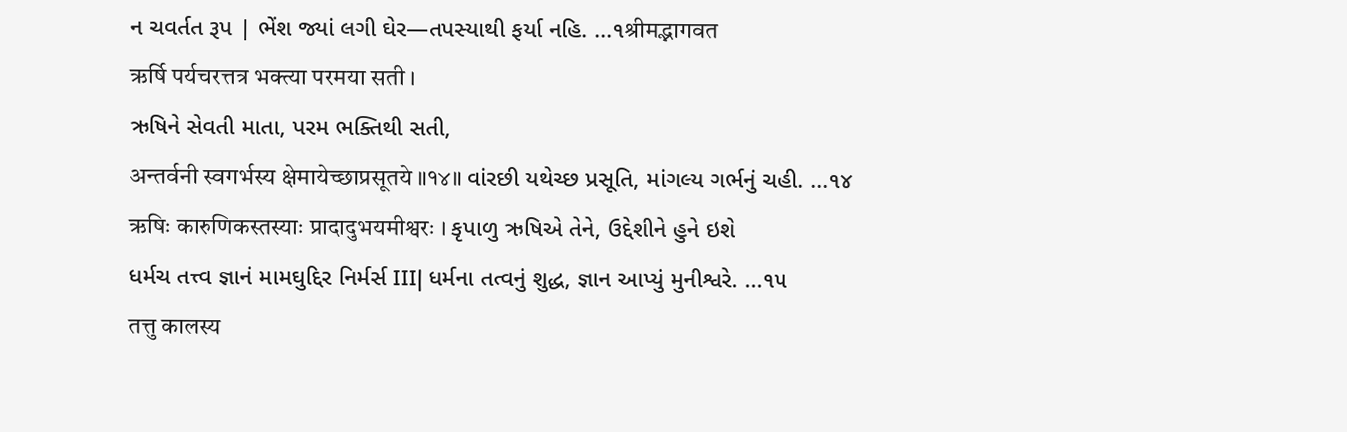ન ચવર્તત રૂપ | ભેંશ જ્યાં લગી ઘેર—તપસ્યાથી ફર્યા નહિ. ...૧श्रीमद्भागवत
ऋर्षि पर्यचरत्तत्र भक्त्या परमया सती ।
ઋષિને સેવતી માતા, પરમ ભક્તિથી સતી,
अन्तर्वनी स्वगर्भस्य क्षेमायेच्छाप्रसूतये ॥१४॥ વાંરછી યથેચ્છ પ્રસૂતિ, માંગલ્ય ગર્ભનું ચહી. ...૧૪
ऋषिः कारुणिकस्तस्याः प्रादादुभयमीश्वरः । કૃપાળુ ઋષિએ તેને, ઉદ્દેશીને હુને ઇશે
ધર્મચ તત્ત્વ જ્ઞાનં મામઘુદ્દિર નિર્મર્સ III| ધર્મના તત્વનું શુદ્ધ, જ્ઞાન આપ્યું મુનીશ્વરે. ...૧૫
तत्तु कालस्य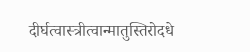दीर्घत्वास्त्रीत्वान्मातुस्तिरोदधे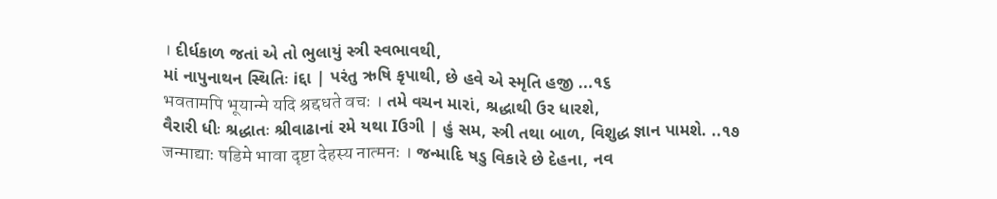। દીર્ધકાળ જતાં એ તો ભુલાયું સ્ત્રી સ્વભાવથી,
માં નાપુનાથન સ્થિતિઃ iદ્દા | પરંતુ ઋષિ કૃપાથી, છે હવે એ સ્મૃતિ હજી ...૧૬
भवतामपि भूयान्मे यदि श्रद्दधते वचः । તમે વચન મારાં, શ્રદ્ધાથી ઉર ધારશે,
વૈરારી ધીઃ શ્રદ્ધાતઃ શ્રીવાઢાનાં રમે યથા Iઉગી | હું સમ, સ્ત્રી તથા બાળ, વિશુદ્ધ જ્ઞાન પામશે. ..૧૭
जन्माद्याः षडिमे भावा दृष्टा देहस्य नात्मनः । જન્માદિ ષડુ વિકારે છે દેહના, નવ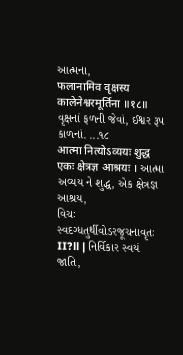આત્મના,
फलानामिव वृक्षस्य कालेनेश्वरमूर्तिना ॥१८॥ વૃક્ષનાં ફળની જેવાં, ઈશ્વર રૂપ કાળનાં. ...૧૮
आत्मा नित्योऽव्ययः शुद्ध एकः क्षेत्रज्ञ आश्रयः । આત્મા અવ્યય ને શુદ્ધ, એક ક્ષેત્રજ્ઞ આશ્રય,
વિચઃ સ્વદગ્ધતુર્થીવોડરજૂચનાવૃતઃ II?ll | નિર્વિકાર સ્વયં જાતિ,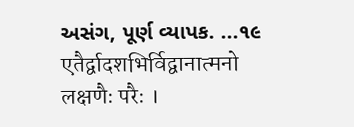અસંગ, પૂર્ણ વ્યાપક. ...૧૯
एतैर्द्वादशभिर्विद्वानात्मनो लक्षणैः परैः ।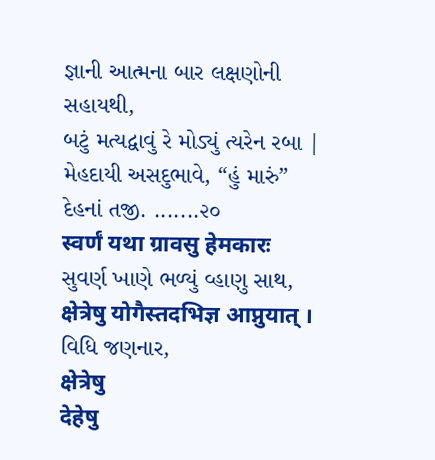જ્ઞાની આત્મના બાર લક્ષણોની સહાયથી,
બટું મત્યદ્વાવું રે મોડ્યું ત્યરેન રબા | મેહદાયી અસદુભાવે, “હું મારું” દેહનાં તજી. .......૨૦
स्वर्णं यथा ग्रावसु हेमकारः
સુવર્ણ ખાણે ભળ્યું વ્હાણુ સાથ,
क्षेत्रेषु योगैस्तदभिज्ञ आप्नुयात् ।
વિધિ જણનાર,
क्षेत्रेषु
देहेषु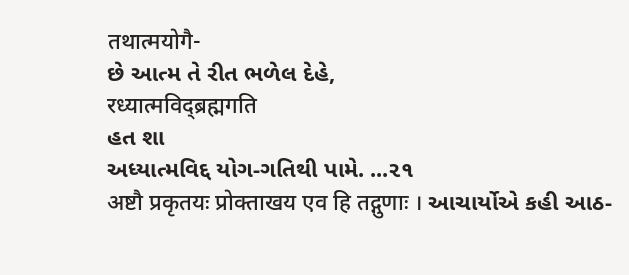तथात्मयोगै-
છે આત્મ તે રીત ભળેલ દેહે,
रध्यात्मविद्ब्रह्मगति
હત શા
અધ્યાત્મવિદ્દ યોગ-ગતિથી પામે. ...૨૧
अष्टौ प्रकृतयः प्रोक्ताखय एव हि तद्गुणाः । આચાર્યોએ કહી આઠ-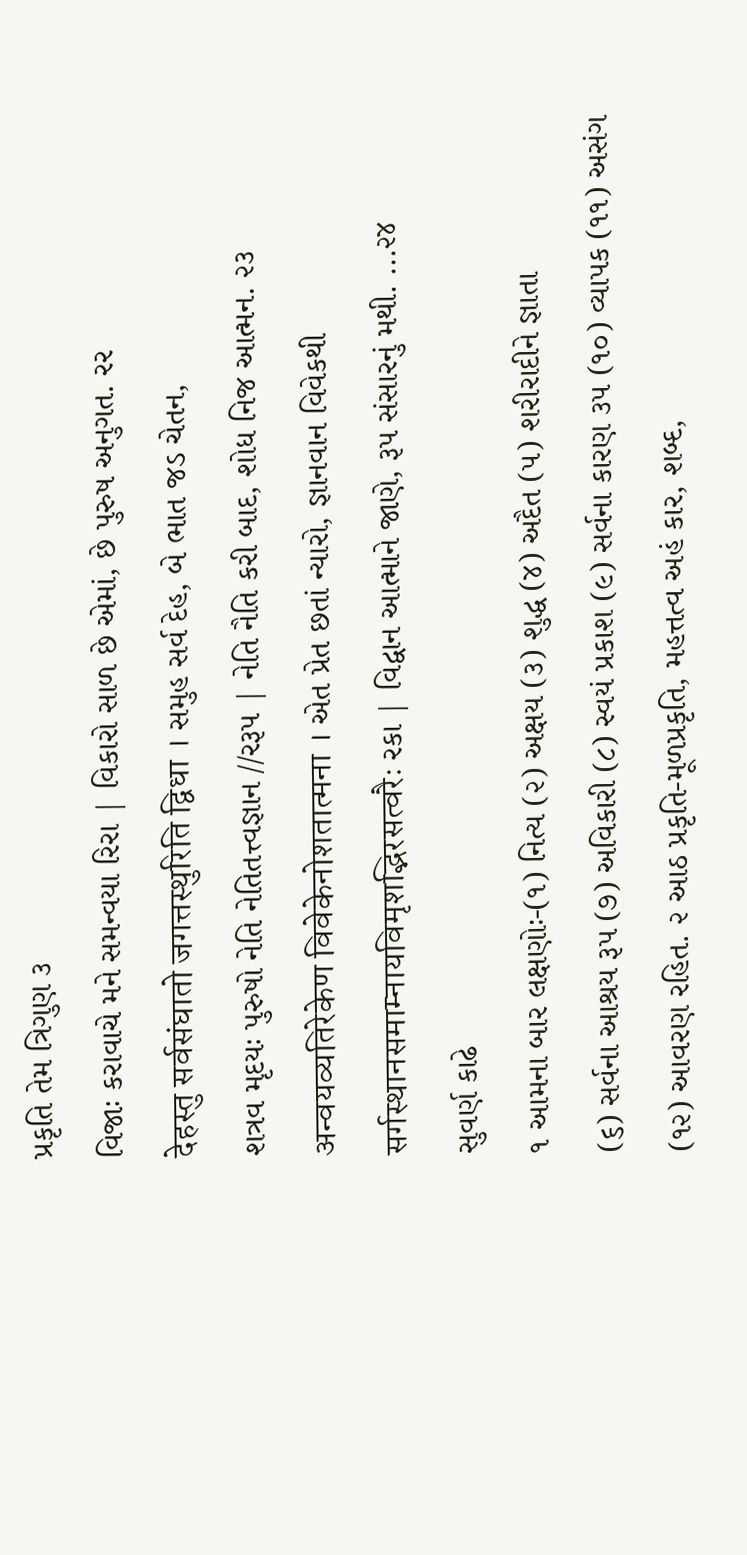પ્રકૃતિ તેમ ત્રિગુણ ૩
વિજાઃ કરાવાચે મને સમન્વયા રિરા | વિકારો સાળ છે એમાં, છે પુરુષ અનુગત. રર
देहस्तु सर्वसंघातो जगत्तस्थुरिति द्विधा । સમુહ સર્વ દેહ, બે ભાત જડ ચેતન,
શત્રવ મૃદયઃ પુરુષો નેતિ નેતિતત્ત્વજ્ઞાન //રરૂપ | નેતિ નૈતિ કરી બાદ, શોધ નિજ આત્મન. ૨૩
अन्वयव्यतिरेकेण विवेकेनोशतात्मना । એત પ્રેત છતાં ન્યારો, જ્ઞાનવાન વિવેકથી
सर्गस्थानसमाम्नायविमृशद्भिरसत्वरैः રકા | વિદ્વાન આત્માને જાણે, રૂપ સંસારનું મથી. ...૨૪
સુવર્ણ કાઢે
૧ આમના બાર લક્ષણોઃ-(૧) નિત્ય (૨) અક્ષય (૩) શુદ્ધ (૪) અદૈત (૫) શરીરાદીને જ્ઞાતા
(૬) સર્વના આશ્રય રૂપ (૭) અવિકારી (૮) સ્વયં પ્રકાશ (૯) સર્વના કારણ ૩૫ (૧૦) વ્યાપક (૧૧) અસંગ
(૧૨) આવરણ રહિત. ૨ આઠ પ્રકૃતિ-મૂળપ્રકૃતિ, મહત્તત્વ અહં કાર, શબ્દ,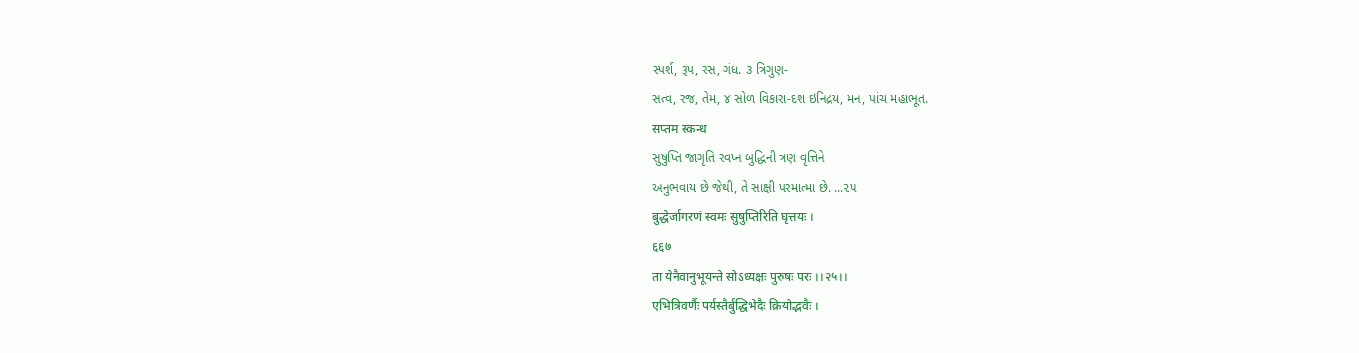સ્પર્શ, રૂપ, રસ, ગંધ. ૩ ત્રિગુણ-
સત્વ, રજ, તેમ, ૪ સોળ વિકારા-દશ ઇનિદ્રય, મન, પાંચ મહાભૂત.
सप्तम स्कन्ध
સુષુપ્તિ જાગૃતિ રવપ્ન બુદ્ધિની ત્રણ વૃત્તિને
અનુભવાય છે જેથી, તે સાક્ષી પરમાત્મા છે. ...૨૫
बुद्धेर्जागरणं स्वमः सुषुप्तिरिति घृत्तयः ।
६६७
ता येनैवानुभूयन्ते सोऽध्यक्षः पुरुषः परः ।।२५।।
एभित्रिवर्णैः पर्यस्तैर्बुद्धिभेदैः क्रियोद्भवैः ।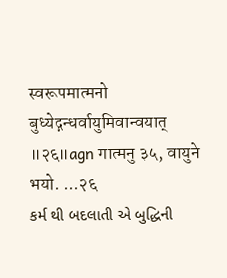स्वरूपमात्मनो बुध्येद्गन्धर्वायुमिवान्वयात् ॥२६॥agn गात्मनु ३५, वायुने भयो. ...२६
કર્મ થી બદલાતી એ બુદ્ધિની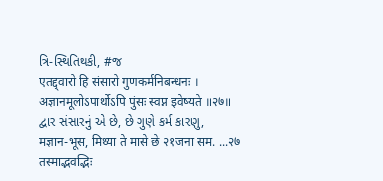ત્રિ-સ્થિતિથકી, #જ
एतद्द्वारो हि संसारो गुणकर्मनिबन्धनः ।
अज्ञानमूलोऽपार्थोऽपि पुंसः स्वप्न इवेष्यते ॥२७॥
દ્વાર સંસારનું એ છે, છે ગુણે કર્મ કારણુ,
मज्ञान-भूस, मिथ्या ते मासे छे २१जना सम. ...२७
तस्माद्भवद्भिः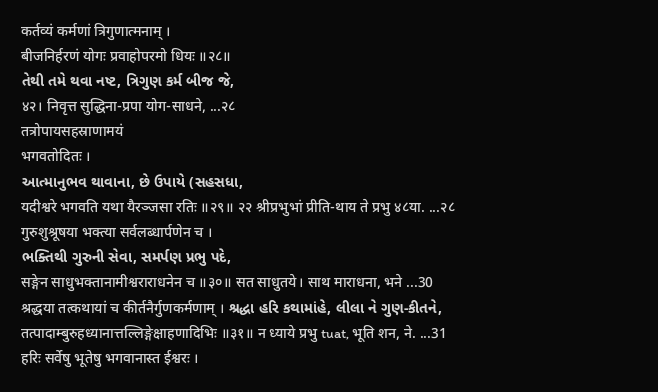कर्तव्यं कर्मणां त्रिगुणात्मनाम् ।
बीजनिर्हरणं योगः प्रवाहोपरमो धियः ॥२८॥
તેથી તમે થવા નષ્ટ, ત્રિગુણ કર્મ બીજ જે,
४२। निवृत्त सुद्धिना-प्रपा योग-साधने, ...२८
तत्रोपायसहस्राणामयं
भगवतोदितः ।
આત્માનુભવ થાવાના, છે ઉપાયે (સહસધા,
यदीश्वरे भगवति यथा यैरञ्जसा रतिः ॥२९॥ २२ श्रीप्रभुभां प्रीति-थाय ते प्रभु ४८या. ...२८
गुरुशुश्रूषया भक्त्या सर्वलब्धार्पणेन च ।
ભક્તિથી ગુરુની સેવા, સમર્પણ પ્રભુ પદે,
सङ्गेन साधुभक्तानामीश्वराराधनेन च ॥३०॥ सत साधुतये। साथ माराधना, भने ...30
श्रद्धया तत्कथायां च कीर्तनैर्गुणकर्मणाम् । શ્રદ્ધા હરિ કથામાંહે, લીલા ને ગુણ-કીતને,
तत्पादाम्बुरुहध्यानात्तल्लिङ्गेक्षाहणादिभिः ॥३१॥ न ध्याये प्रभु tuat, भूति शन, ने. ...31
हरिः सर्वेषु भूतेषु भगवानास्त ईश्वरः ।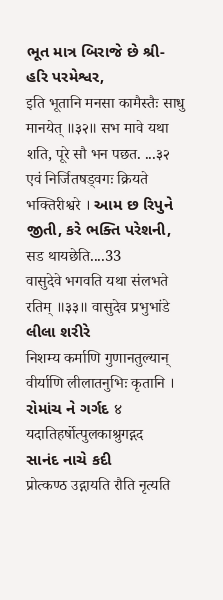ભૂત માત્ર બિરાજે છે શ્રી-હરિ પરમેશ્વર,
इति भूतानि मनसा कामैस्तैः साधु मानयेत् ॥३२॥ सभ मावे यथा शति, पूरे सौ भन पछत. ...३२
एवं निर्जितषड्वगः क्रियते भक्तिरीश्वरे । આમ છ રિપુને જીતી, કરે ભક્તિ પરેશની,
सड थायछेति....33
वासुदेवे भगवति यथा संलभते रतिम् ॥३३॥ वासुदेव प्रभुभांडे
લીલા શરીરે
निशम्य कर्माणि गुणानतुल्यान्
वीर्याणि लीलातनुभिः कृतानि ।
રોમાંચ ને ગર્ગદ ४
यदातिहर्षोत्पुलकाश्रुगद्गद
સાનંદ નાચે કદી
प्रोत्कण्ठ उद्गायति रौति नृत्यति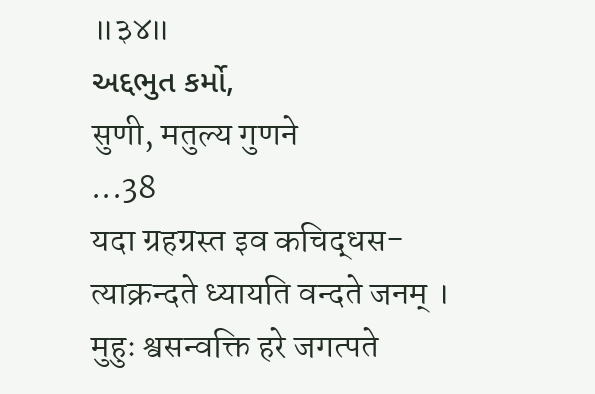॥३४॥
અદ્દભુત કર્મો,
सुणी, मतुल्य गुणने
...38
यदा ग्रहग्रस्त इव कचिद्धस-
त्याक्रन्दते ध्यायति वन्दते जनम् ।
मुहुः श्वसन्वक्ति हरे जगत्पते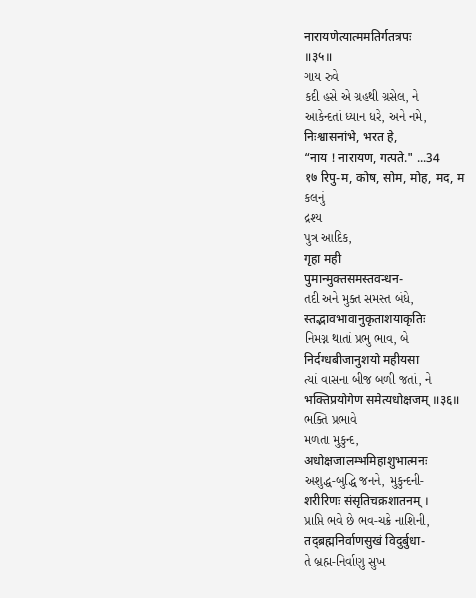नारायणेत्यात्ममतिर्गतत्रपः
॥३५॥
ગાય રુવે
કદી હસે એ ગ્રહથી ગ્રસેલ, ને
આકેન્દતાં ધ્યાન ધરે, અને નમે,
निःश्वासनांभे, भरत हे,
“नाय ! नारायण, गत्पते." ...34
१७ रिपु-म, कोष, सोम, मोह, मद, म
કલનું
દ્રશ્ય
પુત્ર આદિક,
गृहा मही
पुमान्मुक्तसमस्तवन्धन-
તદી અને મુક્ત સમસ્ત બંધે,
स्तद्भावभावानुकृताशयाकृतिः
નિમગ્ન થાતાં પ્રભુ ભાવ, બે
निर्दग्धबीजानुशयो महीयसा
ત્યાં વાસના બીજ બળી જતાં, ને
भक्तिप्रयोगेण समेत्यधोक्षजम् ॥३६॥
ભક્તિ પ્રભાવે
મળતા મુકુન્દ,
अधोक्षजालम्भमिहाशुभात्मनः
અશુદ્ધ-બુદ્ધિ જનને, મુકુન્દની-
शरीरिणः संसृतिचक्रशातनम् ।
પ્રાપ્તિ ભવે છે ભવ-ચક્રે નાશિની,
तद्ब्रह्मनिर्वाणसुखं विदुर्बुधा-
તે બ્રહ્મ-નિર્વાણુ સુખ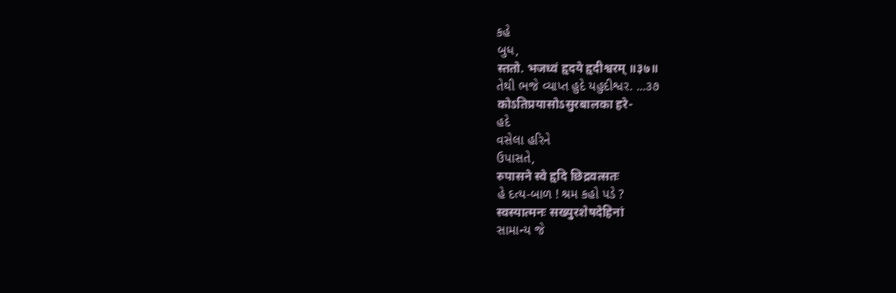કહે
બુધ,
स्ततो. भजध्वं हृदये हृदीश्वरम् ॥३७॥
તેથી ભજે વ્યાપ્ત હુદે યહુદીશ્વર. ...૩૭
कोऽतिप्रयासोऽसुरबालका हरे-
હદે
વસેલા હરિને
ઉપાસતે,
रुपासने स्वे हृदि छिद्रवत्सतः
હે દત્ય-બાળ ! શ્રમ કહો પડે ?
स्वस्यात्मनः सख्युरशेषदेहिनां
સામાન્ય જે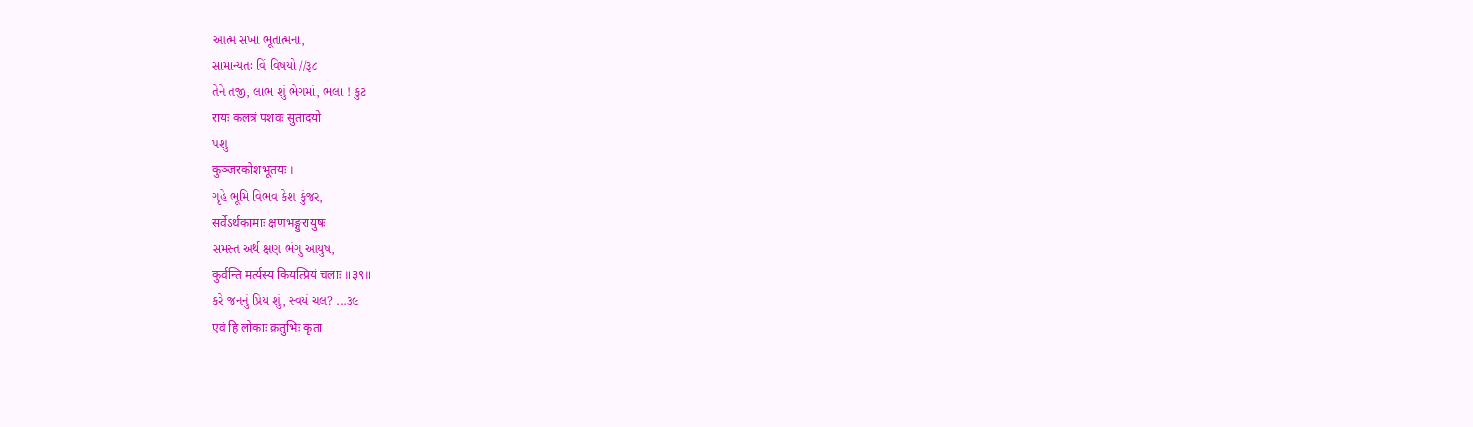આત્મ સખા ભૂતાત્મના,
સામાન્યતઃ વિં વિષયો //રૂ૮
તેને તજી, લાભ શું ભેગમાં, ભલા ! કુટ
रायः कलत्रं पशवः सुतादयो
પશુ
कुञ्जरकोशभूतयः ।
ગૃહે ભૂમિ વિભવ કેશ કુંજર,
सर्वेऽर्थकामाः क्षणभङ्गुरायुषः
સમસ્ત અર્થ ક્ષણ ભંગુ આયુષ,
कुर्वन्ति मर्त्यस्य कियत्प्रियं चलाः ॥३९॥
કરે જનનું પ્રિય શું, સ્વયં ચલ? ...૩૯
एवं हि लोकाः क्रतुभिः कृता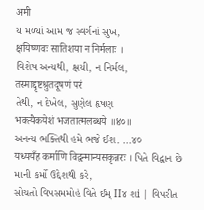अमी
ય મળ્યાં આમ જ સ્વર્ગનાં સુખ,
क्षयिष्णवः सातिशया न निर्मलाः ।
વિશેષ અન્યથી, ક્ષયી, ન નિર્મલ,
तस्माद्दृष्टश्रुतदूषणं परं
તેથી, ન દેખેલ, સુણેલ હૃષણ
भक्त्यैकयेशं भजतात्मलब्धये ॥४०॥
અનન્ય ભક્તિથી હમે ભજે ઈશ. ...૪૦
यध्ययँह कर्माणि विद्वन्मान्यसकृन्नरः । પિતે વિદ્વાન છે માની કર્મો ઉદ્દેશથી કરે,
સોચતો વિપસમમોહં વિતે ઈમ્ II૪ શi | વિપરીત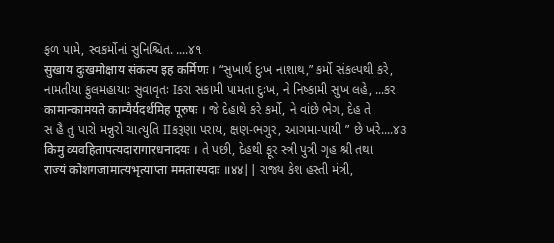ફળ પામે, સ્વકર્મોનાં સુનિશ્ચિત. ....૪૧
सुखाय दुःखमोक्षाय संकल्प इह कर्मिणः । “સુખાર્થ દુઃખ નાશાથ,” કર્મો સંકલ્પથી કરે,
નામતીયા ફુલમહાયાઃ સુવાવૃતઃ Iકરા સકામી પામતા દુઃખ, ને નિષ્કામી સુખ લહે, ...કર
कामान्कामयते काम्यैर्यदर्थमिह पूरुषः । જે દેહાથે કરે કર્મો, ને વાંછે ભેગ, દેહ તે
સ હૈ તુ પારો મન્નુરો ચાત્યુતિ IIકરૂણા પરાય, ક્ષણ-ભગુર, આગમા-પાયી ” છે ખરે....૪૩
किमु व्यवहितापत्यदारागारधनादयः । તે પછી, દેહથી ફૂર સ્ત્રી પુત્રી ગૃહ શ્રી તથા
राज्यं कोशगजामात्यभृत्याप्ता ममतास्पदाः ॥४४|| રાજ્ય કેશ હસ્તી મંત્રી,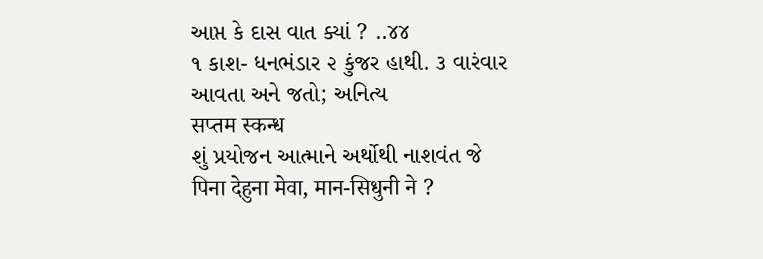આપ્ત કે દાસ વાત ક્યાં ? ..૪૪
૧ કાશ- ધનભંડાર ૨ કુંજર હાથી. ૩ વારંવાર આવતા અને જતો; અનિત્ય
सप्तम स्कन्ध
શું પ્રયોજન આત્માને અર્થોથી નાશવંત જે
पिना देहुना मेवा, मान-सिधुनी ने ?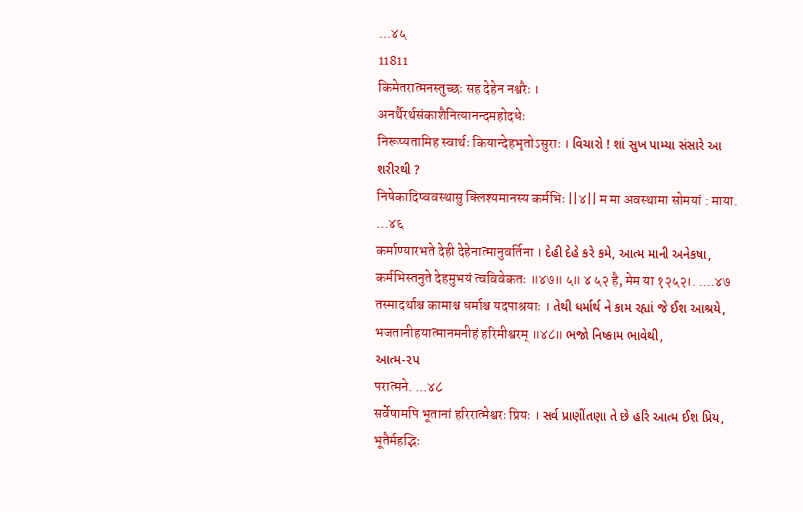...४५
11811
किमेतरात्मनस्तुच्छः सह देहेन नश्वरैः ।
अनर्थैरर्थसंकाशैनित्यानन्दमहोदधेः
निरूप्यतामिह स्वार्थः कियान्देहभृतोऽसुराः । વિચારો ! શાં સુખ પામ્યા સંસારે આ શરીરથી ?
निषेकादिष्ववस्थासु क्लिश्यमानस्य कर्मभिः ||४|| म मा अवस्थामा सोमयां : माया. ...४६
कर्माण्यारभते देही देहेनात्मानुवर्तिना । દેહી દેહે કરે કમે, આત્મ માની અનેકષા,
कर्मभिस्तनुते देहमुभयं त्वविवेकतः ॥४७॥ ५॥ ४ ५२ है, मेम या १२५२।. ....४७
तस्मादर्थाश्च कामाश्च धर्माश्च यदपाश्रयाः । તેથી ધર્માર્થ ને કામ રહ્યાં જે ઈશ આશ્રયે,
भजतानीहयात्मानमनीहं हरिमीश्वरम् ॥४८॥ ભજો નિષ્કામ ભાવેથી,
આત્મ-૨પ
परात्मने. ...४८
सर्वेषामपि भूतानां हरिरात्मेश्वरः प्रियः । સર્વ પ્રાણીંતણા તે છે હરિ આત્મ ઈશ પ્રિય,
भूतैर्महद्भिः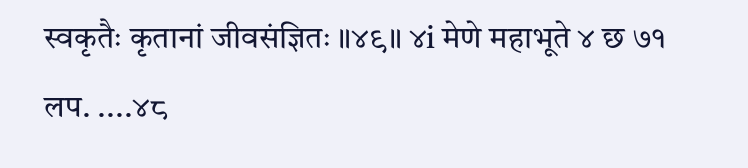स्वकृतैः कृतानां जीवसंज्ञितः ॥४९॥ ४i मेणे महाभूते ४ छ ७१ लप. ....४८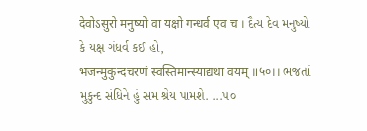देवोऽसुरो मनुष्यो वा यक्षो गन्धर्व एव च । દૈત્ય દેવ મનુષ્યો કે યક્ષ ગંધર્વ કઈ હો,
भजन्मुकुन्दचरणं स्वस्तिमान्स्याद्यथा वयम् ॥५०।। ભજતાં મુકુન્દ સંધિને હું સમ શ્રેય પામશે. ...૫૦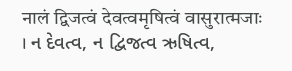नालं द्विजत्वं देवत्वमृषित्वं वासुरात्मजाः । ન દેવત્વ, ન દ્વિજત્વ ઋષિત્વ,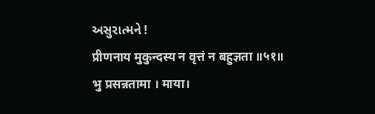અસુરાત્મને !
प्रीणनाय मुकुन्दस्य न वृत्तं न बहुज्ञता ॥५१॥ भु प्रसन्नतामा । माया।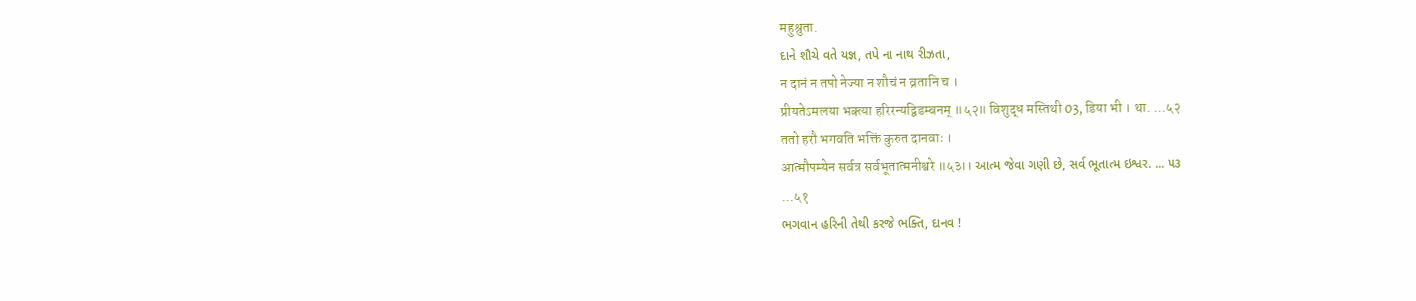महुश्रुता.
દાને શૌચે વતે યજ્ઞ, તપે ના નાથ રીઝતા,
न दानं न तपो नेज्या न शौचं न व्रतानि च ।
प्रीयतेऽमलया भक्त्या हरिरन्यद्विडम्बनम् ॥५२॥ विशुद्ध मस्तिथी 03, डिया भी । था. ...५२
ततो हरौ भगवति भक्तिं कुरुत दानवाः ।
आत्मौपम्येन सर्वत्र सर्वभूतात्मनीश्वरे ॥५३।। આત્મ જેવા ગણી છે, સર્વ ભૂતાત્મ ઇશ્વર. ... ૫૩
...५१
ભગવાન હરિની તેથી કરજે ભક્તિ, દાનવ !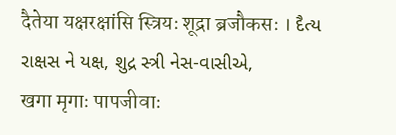दैतेया यक्षरक्षांसि स्त्रियः शूद्रा ब्रजौकसः । દૈત્ય રાક્ષસ ને યક્ષ, શુદ્ર સ્ત્રી નેસ-વાસીએ,
खगा मृगाः पापजीवाः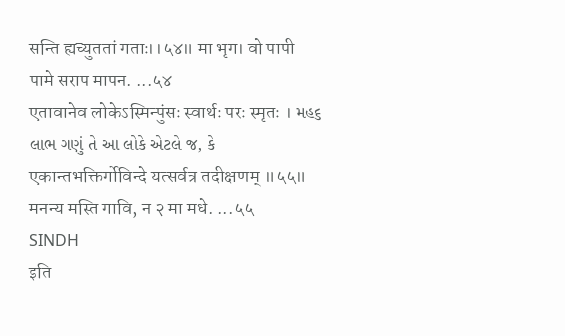सन्ति ह्यच्युततां गताः।।५४॥ मा भृग। वो पापी पामे सराप मापन. ...५४
एतावानेव लोकेऽस्मिन्पुंसः स्वार्थः परः स्मृतः । મહ૬ લાભ ગણું તે આ લોકે એટલે જ, કે
एकान्तभक्तिर्गोविन्दे यत्सर्वत्र तदीक्षणम् ॥५५॥ मनन्य मस्ति गावि, न २ मा मधे. ...५५
SINDH
इति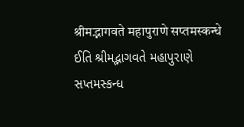श्रीमद्भागवते महापुराणे सप्तमस्कन्धे ઈતિ શ્રીમદ્ભાગવતે મહાપુરાણે સપ્તમસ્કન્ધ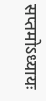सप्तमोऽध्यायः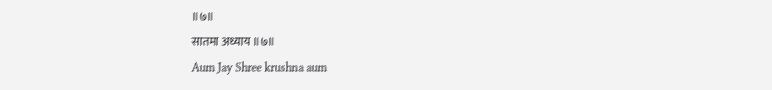॥७॥
सातमा अध्याय ॥७॥
Aum Jay Shree krushna aum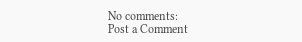No comments:
Post a Comment